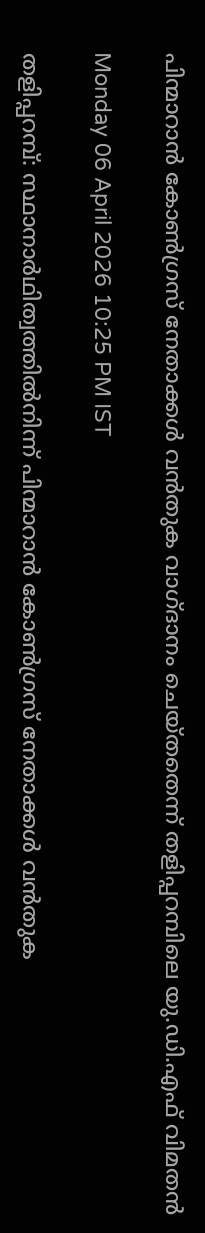പിന്മാറാൻ കോൺഗ്രസ് നേതാക്കൾ വൻതുക വാഗ്ദാനം ചെയ്തതെന്ന് തളിപ്പറമ്പിലെ യു.ഡി.എഫ് വിമതൻ

Monday 06 April 2026 10:25 PM IST

തളിപ്പറമ്പ്: സ്ഥാനാർഥിത്വത്തിൽനിന്ന് പിന്മാറാൻ കോൺഗ്രസ് നേതാക്കൾ വൻതുക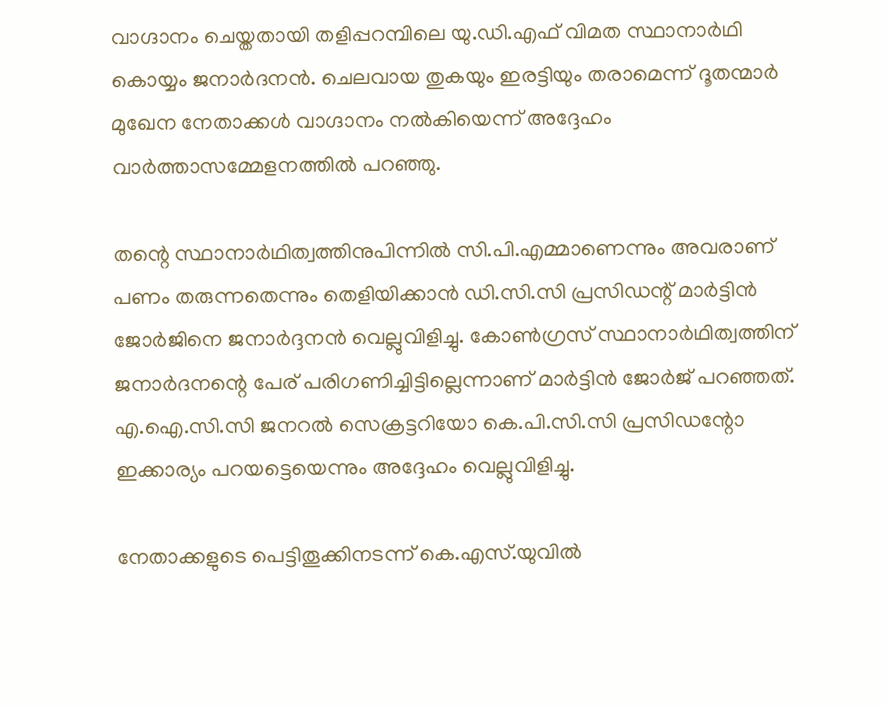വാഗ്ദാനം ചെയ്തതായി തളിപ്പറമ്പിലെ യു.ഡി.എഫ് വിമത സ്ഥാനാർഥി കൊയ്യം ജനാർദനൻ. ചെലവായ തുകയും ഇരട്ടിയും തരാമെന്ന് ദൂതന്മാർ മുഖേന നേതാക്കൾ വാഗ്ദാനം നൽകിയെന്ന് അദ്ദേഹം വാർത്താസമ്മേളനത്തിൽ പറഞ്ഞു.

തന്റെ സ്ഥാനാർഥിത്വത്തിനുപിന്നിൽ സി.പി.എമ്മാണെന്നും അവരാണ് പണം തരുന്നതെന്നും തെളിയിക്കാൻ ഡി.സി.സി പ്രസിഡന്റ് മാർട്ടിൻ ജോർജിനെ ജനാർദ്ദനൻ വെല്ലുവിളിച്ചു. കോൺഗ്രസ് സ്ഥാനാർഥിത്വത്തിന് ജനാർദനന്റെ പേര് പരിഗണിച്ചിട്ടില്ലെന്നാണ് മാർട്ടിൻ ജോർജ് പറഞ്ഞത്. എ.ഐ.സി.സി ജനറൽ സെക്രട്ടറിയോ കെ.പി.സി.സി പ്രസിഡന്റോ ഇക്കാര്യം പറയട്ടെയെന്നും അദ്ദേഹം വെല്ലുവിളിച്ചു.

നേതാക്കളുടെ പെട്ടിതൂക്കിനടന്ന് കെ.എസ്.യുവിൽ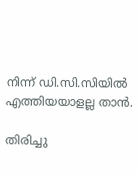നിന്ന് ഡി.സി.സിയിൽ എത്തിയയാളല്ല താൻ.

തിരിച്ചു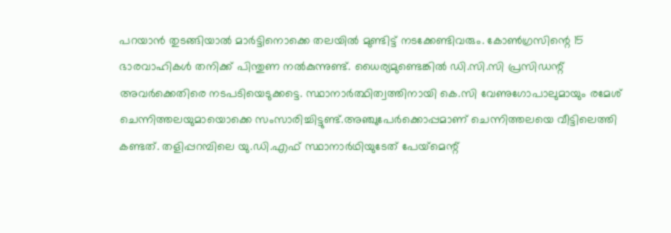പറയാൻ തുടങ്ങിയാൽ മാർട്ടിനൊക്കെ തലയിൽ മുണ്ടിട്ട് നടക്കേണ്ടിവരും. കോൺഗ്രസിന്റെ 15 ഭാരവാഹികൾ തനിക്ക് പിന്തുണ നൽകുന്നുണ്ട്. ധൈര്യമുണ്ടെങ്കിൽ ഡി.സി.സി പ്രസിഡന്റ് അവർക്കെതിരെ നടപടിയെടുക്കട്ടെ. സ്ഥാനാർത്ഥിത്വത്തിനായി കെ.സി വേണുഗോപാലുമായും രമേശ് ചെന്നിത്തലയുമായൊക്കെ സംസാരിച്ചിട്ടുണ്ട്.അഞ്ചുപേർക്കൊപ്പമാണ് ചെന്നിത്തലയെ വീട്ടിലെത്തി കണ്ടത്. തളിപ്പറമ്പിലെ യു.ഡി.എഫ് സ്ഥാനാർഥിയുടേത് പേയ്‌മെന്റ്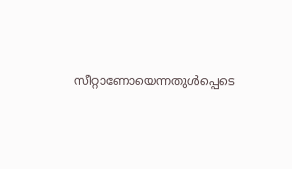സീറ്റാണോയെന്നതുൾപ്പെടെ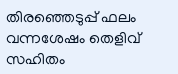തിരഞ്ഞെടുപ്പ് ഫലം വന്നശേഷം തെളിവ് സഹിതം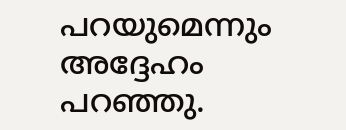പറയുമെന്നും അദ്ദേഹം പറഞ്ഞു.